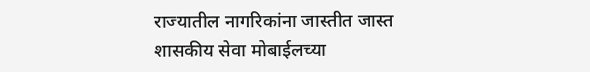राज्यातील नागरिकांना जास्तीत जास्त शासकीय सेवा मोबाईलच्या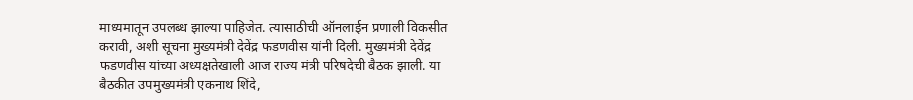माध्यमातून उपलब्ध झाल्या पाहिजेत. त्यासाठीची ऑनलाईन प्रणाली विकसीत करावी, अशी सूचना मुख्यमंत्री देवेंद्र फडणवीस यांनी दिली. मुख्यमंत्री देवेंद्र फडणवीस यांच्या अध्यक्षतेखाली आज राज्य मंत्री परिषदेची बैठक झाली. या बैठकीत उपमुख्यमंत्री एकनाथ शिंदे,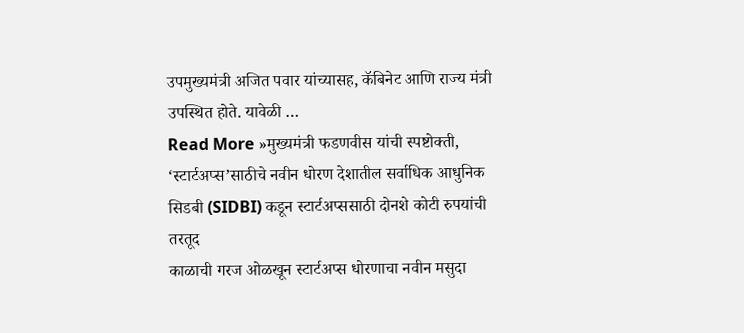उपमुख्यमंत्री अजित पवार यांच्यासह, कॅबिनेट आणि राज्य मंत्री उपस्थित होते. यावेळी …
Read More »मुख्यमंत्री फडणवीस यांची स्पष्टोक्ती, ‘स्टार्टअप्स’साठीचे नवीन धोरण देशातील सर्वाधिक आधुनिक सिडबी (SIDBI) कडून स्टार्टअप्ससाठी दोनशे कोटी रुपयांची तरतूद
काळाची गरज ओळखून स्टार्टअप्स धोरणाचा नवीन मसुदा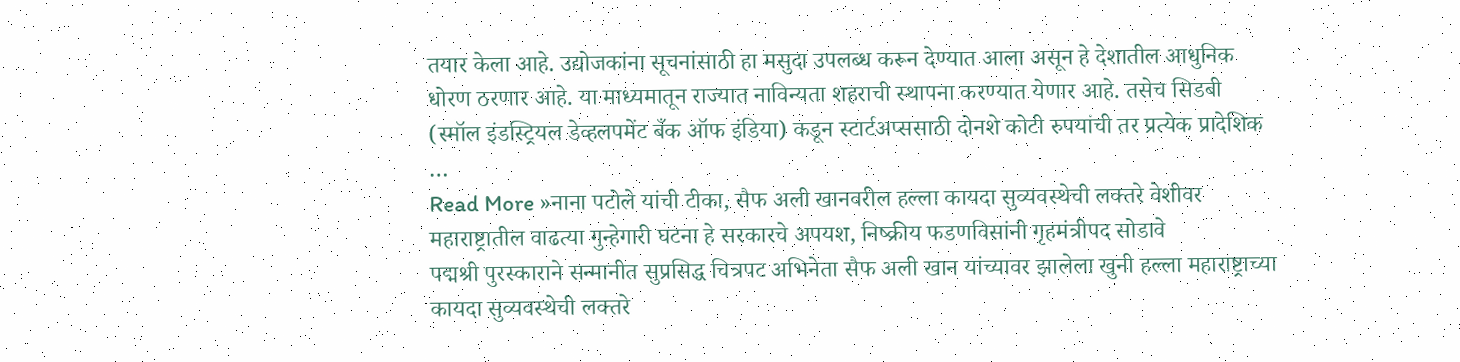तयार केला आहे. उद्योजकांना सूचनांसाठी हा मसुदा उपलब्ध करून देण्यात आला असून हे देशातील आधुनिक धोरण ठरणार आहे. या माध्यमातून राज्यात नाविन्यता शहराची स्थापना करण्यात येणार आहे. तसेच सिडबी (स्मॉल इंडस्ट्रियल डेव्हलपमेंट बँक ऑफ इंडिया) कडून स्टार्टअप्ससाठी दोनशे कोटी रुपयांची तर प्रत्येक प्रादेशिक …
Read More »नाना पटोले यांची टीका, सैफ अली खानवरील हल्ला कायदा सुव्यवस्थेची लक्तरे वेशीवर महाराष्ट्रातील वाढत्या गुन्हेगारी घटना हे सरकारचे अपयश, निष्क्रीय फडणविसांनी गृहमंत्रीपद सोडावे
पद्मश्री पुरस्काराने सन्मानीत सुप्रसिद्ध चित्रपट अभिनेता सैफ अली खान यांच्यावर झालेला खुनी हल्ला महाराष्ट्राच्या कायदा सुव्यवस्थेची लक्तरे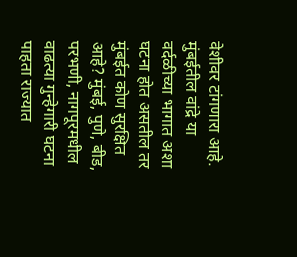वेशीवर टांगणारा आहे. मुंबईतील वांद्रे या वर्दळीच्या भागात अशा घटना होत असतील तर मुंबईत कोण सुरक्षित आहे? मुंबई, पुणे, बीड, परभणी, नागपूरमधील वाढत्या गुन्हेगारी घटना पाहता राज्यात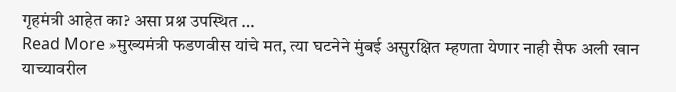गृहमंत्री आहेत का? असा प्रश्न उपस्थित …
Read More »मुख्यमंत्री फडणवीस यांचे मत, त्या घटनेने मुंबई असुरक्षित म्हणता येणार नाही सैफ अली खान याच्यावरील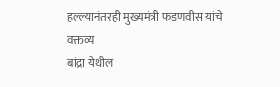हल्ल्यानंतरही मुख्यमंत्री फडणवीस यांचे वक्तव्य
बांद्रा येथील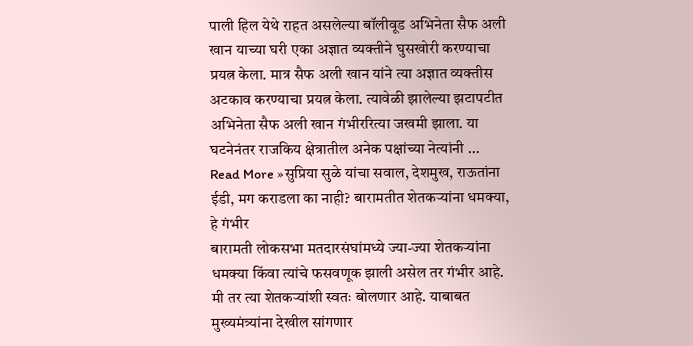पाली हिल येथे राहत असलेल्या बॉलीवूड अभिनेता सैफ अली खान याच्या घरी एका अज्ञात व्यक्तीने घुसखोरी करण्याचा प्रयत्न केला. मात्र सैफ अली खान यांने त्या अज्ञात व्यक्तीस अटकाव करण्याचा प्रयत्न केला. त्यावेळी झालेल्या झटापटीत अभिनेता सैफ अली खान गंभीररित्या जखमी झाला. या घटनेनंतर राजकिय क्षेत्रातील अनेक पक्षांच्या नेत्यांनी …
Read More »सुप्रिया सुळे यांचा सवाल, देशमुख, राऊतांना ईडी, मग कराडला का नाही? बारामतीत शेतकऱ्यांना धमक्या, हे गंभीर
बारामती लोकसभा मतदारसंघांमध्ये ज्या-ज्या शेतकऱ्यांना धमक्या किंवा त्यांचे फसवणूक झाली असेल तर गंभीर आहे. मी तर त्या शेतकऱ्यांशी स्वतः बोलणार आहे. याबाबत मुख्यमंत्र्यांना देखील सांगणार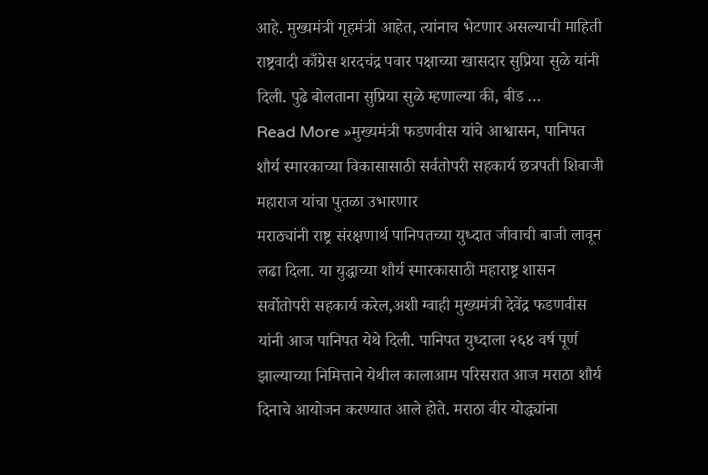आहे. मुख्यमंत्री गृहमंत्री आहेत, त्यांनाच भेटणार असल्याची माहिती राष्ट्रवादी काँग्रेस शरदचंद्र पवार पक्षाच्या खासदार सुप्रिया सुळे यांनी दिली. पुढे बोलताना सुप्रिया सुळे म्हणाल्या की, बीड …
Read More »मुख्यमंत्री फडणवीस यांचे आश्वासन, पानिपत शौर्य स्मारकाच्या विकासासाठी सर्वतोपरी सहकार्य छत्रपती शिवाजी महाराज यांचा पुतळा उभारणार
मराठ्यांनी राष्ट्र संरक्षणार्थ पानिपतच्या युध्दात जीवाची बाजी लावून लढा दिला. या युद्धाच्या शौर्य स्मारकासाठी महाराष्ट्र शासन सर्वोतोपरी सहकार्य करेल,अशी ग्वाही मुख्यमंत्री देवेंद्र फडणवीस यांनी आज पानिपत येथे दिली. पानिपत युध्दाला २६४ वर्ष पूर्ण झाल्याच्या निमित्ताने येथील कालाआम परिसरात आज मराठा शौर्य दिनाचे आयोजन करण्यात आले होते. मराठा वीर योद्ध्यांना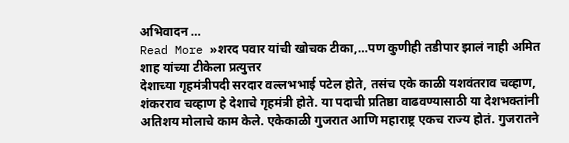अभिवादन …
Read More »शरद पवार यांची खोचक टीका,…पण कुणीही तडीपार झालं नाही अमित शाह यांच्या टीकेला प्रत्युत्तर
देशाच्या गृहमंत्रीपदी सरदार वल्लभभाई पटेल होते, तसंच एके काळी यशवंतराव चव्हाण, शंकरराव चव्हाण हे देशाचे गृहमंत्री होते. या पदाची प्रतिष्ठा वाढवण्यासाठी या देशभक्तांनी अतिशय मोलाचे काम केले. एकेकाळी गुजरात आणि महाराष्ट्र एकच राज्य होतं. गुजरातने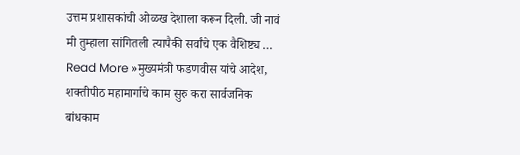उत्तम प्रशासकांची ओळख देशाला करून दिली. जी नावं मी तुम्हाला सांगितली त्यापैकी सर्वांचे एक वैशिष्ट्य …
Read More »मुख्यमंत्री फडणवीस यांचे आदेश, शक्तीपीठ महामार्गाचे काम सुरु करा सार्वजनिक बांधकाम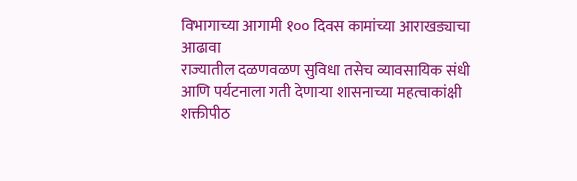विभागाच्या आगामी १०० दिवस कामांच्या आराखड्याचा आढावा
राज्यातील दळणवळण सुविधा तसेच व्यावसायिक संधी आणि पर्यटनाला गती देणाऱ्या शासनाच्या महत्वाकांक्षी शक्तीपीठ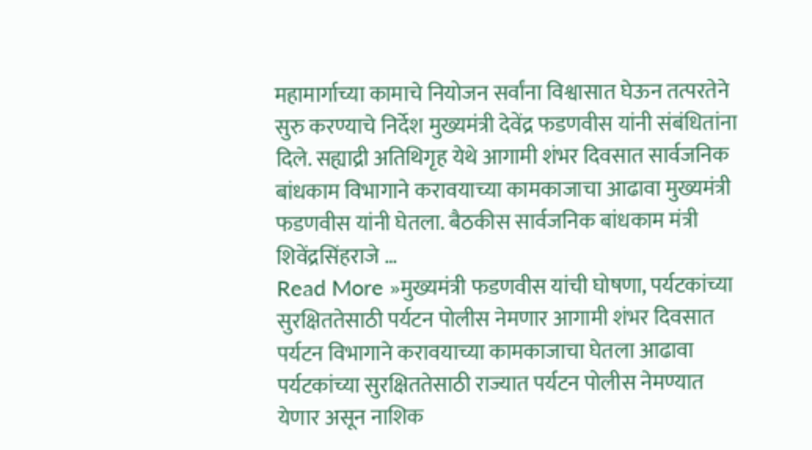महामार्गाच्या कामाचे नियोजन सर्वांना विश्वासात घेऊन तत्परतेने सुरु करण्याचे निर्देश मुख्यमंत्री देवेंद्र फडणवीस यांनी संबंधितांना दिले. सह्याद्री अतिथिगृह येथे आगामी शंभर दिवसात सार्वजनिक बांधकाम विभागाने करावयाच्या कामकाजाचा आढावा मुख्यमंत्री फडणवीस यांनी घेतला. बैठकीस सार्वजनिक बांधकाम मंत्री शिवेंद्रसिंहराजे …
Read More »मुख्यमंत्री फडणवीस यांची घोषणा, पर्यटकांच्या सुरक्षिततेसाठी पर्यटन पोलीस नेमणार आगामी शंभर दिवसात पर्यटन विभागाने करावयाच्या कामकाजाचा घेतला आढावा
पर्यटकांच्या सुरक्षिततेसाठी राज्यात पर्यटन पोलीस नेमण्यात येणार असून नाशिक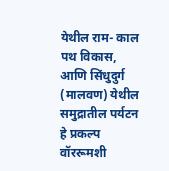येथील राम- काल पथ विकास, आणि सिंधुदुर्ग (मालवण) येथील समुद्रातील पर्यटन हे प्रकल्प वॉररूमशी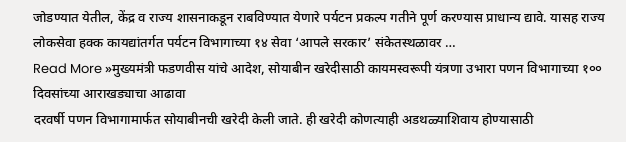जोडण्यात येतील, केंद्र व राज्य शासनाकडून राबविण्यात येणारे पर्यटन प्रकल्प गतीने पूर्ण करण्यास प्राधान्य द्यावे. यासह राज्य लोकसेवा हक्क कायद्यांतर्गत पर्यटन विभागाच्या १४ सेवा ‘आपले सरकार’ संकेतस्थळावर …
Read More »मुख्यमंत्री फडणवीस यांचे आदेश, सोयाबीन खरेदीसाठी कायमस्वरूपी यंत्रणा उभारा पणन विभागाच्या १०० दिवसांच्या आराखड्याचा आढावा
दरवर्षी पणन विभागामार्फत सोयाबीनची खरेदी केली जाते. ही खरेदी कोणत्याही अडथळ्याशिवाय होण्यासाठी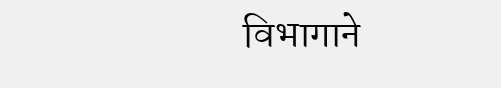विभागाने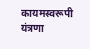कायमस्वरूपी यंत्रणा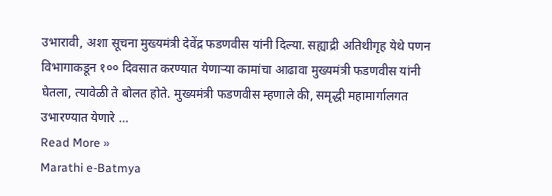उभारावी, अशा सूचना मुख्यमंत्री देवेंद्र फडणवीस यांनी दिल्या. सह्याद्री अतिथीगृह येथे पणन विभागाकडून १०० दिवसात करण्यात येणाऱ्या कामांचा आढावा मुख्यमंत्री फडणवीस यांनी घेतला, त्यावेळी ते बोलत होते. मुख्यमंत्री फडणवीस म्हणाले की, समृद्धी महामार्गालगत उभारण्यात येणारे …
Read More »
Marathi e-Batmya